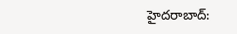హైదరాబాద్: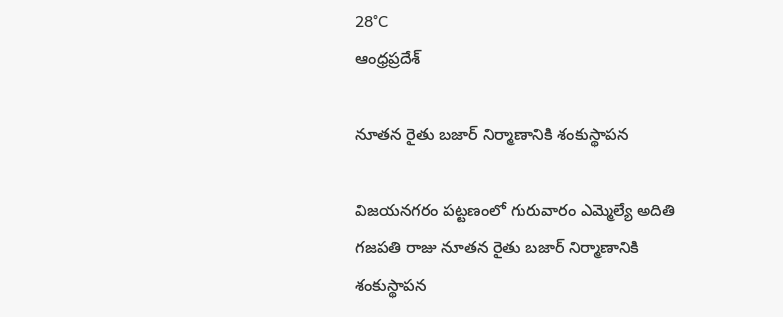28°C
ఆంధ్రప్రదేశ్

నూతన రైతు బజార్ నిర్మాణానికి శంకుస్థాపన

విజయనగరం పట్టణంలో గురువారం ఎమ్మెల్యే అదితి గజపతి రాజు నూతన రైతు బజార్ నిర్మాణానికి శంకుస్థాపన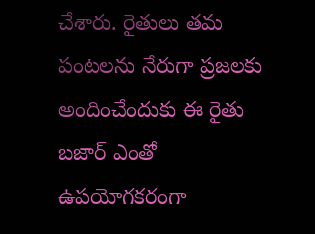చేశారు. రైతులు తమ పంటలను నేరుగా ప్రజలకు అందించేందుకు ఈ రైతు బజార్ ఎంతో ఉపయోగకరంగా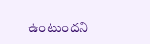ఉంటుందని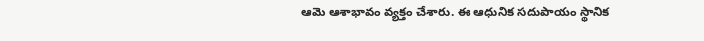ఆమె ఆశాభావం వ్యక్తం చేశారు. ఈ ఆధునిక సదుపాయం స్థానిక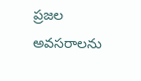ప్రజల అవసరాలను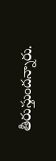తీరుస్తుందన్నారు.